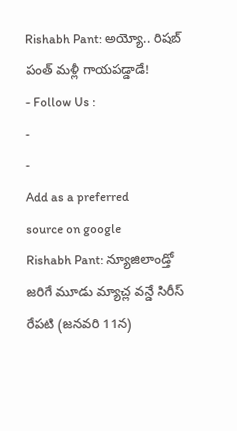Rishabh Pant: అయ్యో.. రిషబ్ పంత్ మళ్లీ గాయపడ్డాడే!
- Follow Us :
-
-
Add as a preferred
source on google
Rishabh Pant: న్యూజిలాండ్తో జరిగే మూడు మ్యాచ్ల వన్డే సిరీస్ రేపటి (జనవరి 11న)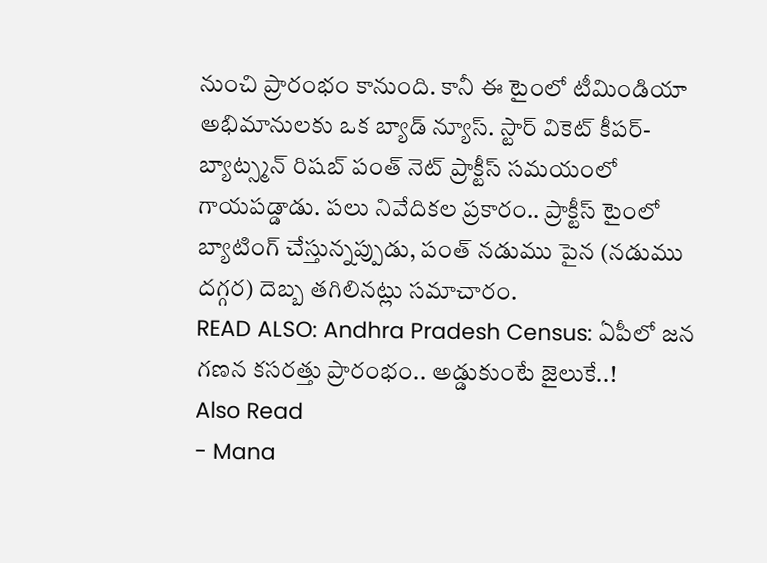నుంచి ప్రారంభం కానుంది. కానీ ఈ టైంలో టీమిండియా అభిమానులకు ఒక బ్యాడ్ న్యూస్. స్టార్ వికెట్ కీపర్-బ్యాట్స్మన్ రిషబ్ పంత్ నెట్ ప్రాక్టీస్ సమయంలో గాయపడ్డాడు. పలు నివేదికల ప్రకారం.. ప్రాక్టీస్ టైంలో బ్యాటింగ్ చేస్తున్నప్పుడు, పంత్ నడుము పైన (నడుము దగ్గర) దెబ్బ తగిలినట్లు సమాచారం.
READ ALSO: Andhra Pradesh Census: ఏపీలో జన గణన కసరత్తు ప్రారంభం.. అడ్డుకుంటే జైలుకే..!
Also Read
- Mana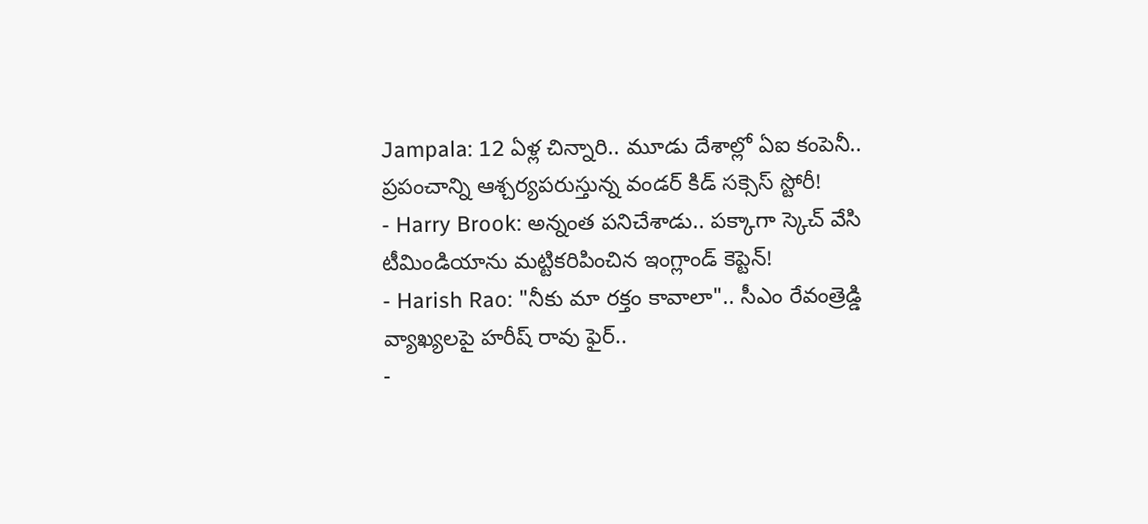Jampala: 12 ఏళ్ల చిన్నారి.. మూడు దేశాల్లో ఏఐ కంపెనీ.. ప్రపంచాన్ని ఆశ్చర్యపరుస్తున్న వండర్ కిడ్ సక్సెస్ స్టోరీ!
- Harry Brook: అన్నంత పనిచేశాడు.. పక్కాగా స్కెచ్ వేసి టీమిండియాను మట్టికరిపించిన ఇంగ్లాండ్ కెప్టెన్!
- Harish Rao: "నీకు మా రక్తం కావాలా".. సీఎం రేవంత్రెడ్డి వ్యాఖ్యలపై హరీష్ రావు ఫైర్..
-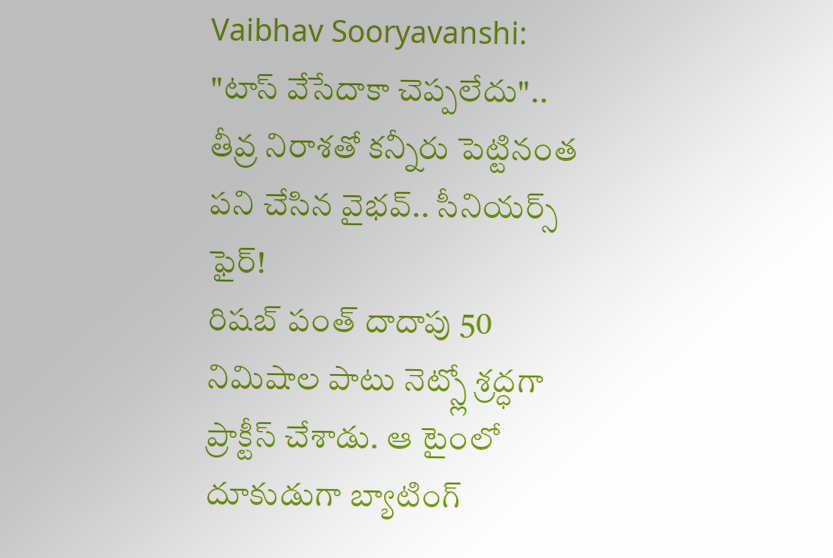Vaibhav Sooryavanshi: "టాస్ వేసేదాకా చెప్పలేదు".. తీవ్ర నిరాశతో కన్నీరు పెట్టినంత పని చేసిన వైభవ్.. సీనియర్స్ ఫైర్!
రిషబ్ పంత్ దాదాపు 50 నిమిషాల పాటు నెట్స్లో శ్రద్ధగా ప్రాక్టీస్ చేశాడు. ఆ టైంలో దూకుడుగా బ్యాటింగ్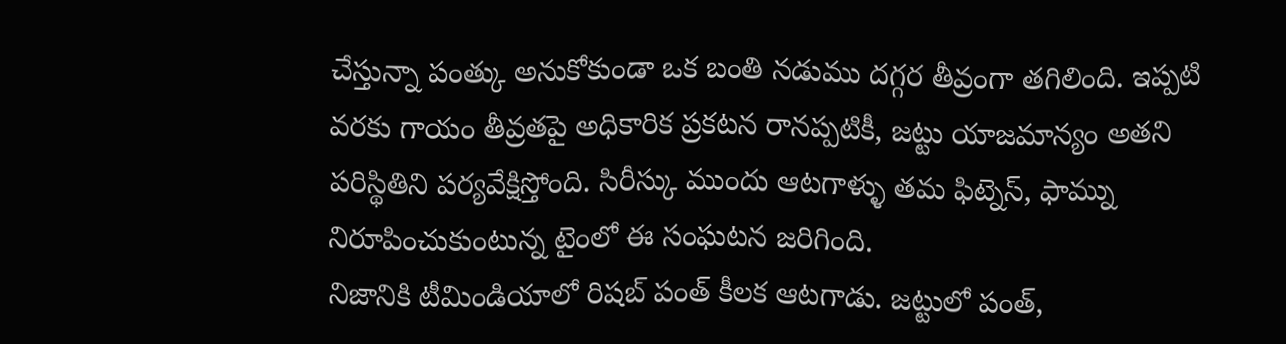చేస్తున్నా పంత్కు అనుకోకుండా ఒక బంతి నడుము దగ్గర తీవ్రంగా తగిలింది. ఇప్పటి వరకు గాయం తీవ్రతపై అధికారిక ప్రకటన రానప్పటికీ, జట్టు యాజమాన్యం అతని పరిస్థితిని పర్యవేక్షిస్తోంది. సిరీస్కు ముందు ఆటగాళ్ళు తమ ఫిట్నెస్, ఫామ్ను నిరూపించుకుంటున్న టైంలో ఈ సంఘటన జరిగింది.
నిజానికి టీమిండియాలో రిషబ్ పంత్ కీలక ఆటగాడు. జట్టులో పంత్,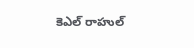కెఎల్ రాహుల్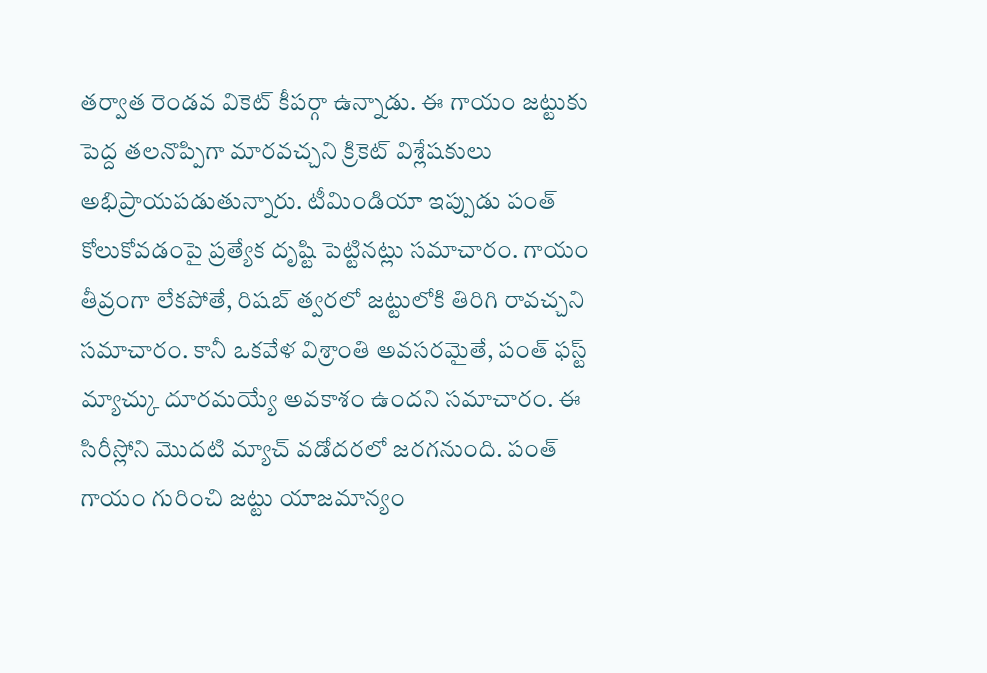తర్వాత రెండవ వికెట్ కీపర్గా ఉన్నాడు. ఈ గాయం జట్టుకు పెద్ద తలనొప్పిగా మారవచ్చని క్రికెట్ విశ్లేషకులు అభిప్రాయపడుతున్నారు. టీమిండియా ఇప్పుడు పంత్ కోలుకోవడంపై ప్రత్యేక దృష్టి పెట్టినట్లు సమాచారం. గాయం తీవ్రంగా లేకపోతే, రిషబ్ త్వరలో జట్టులోకి తిరిగి రావచ్చని సమాచారం. కానీ ఒకవేళ విశ్రాంతి అవసరమైతే, పంత్ ఫస్ట్ మ్యాచ్కు దూరమయ్యే అవకాశం ఉందని సమాచారం. ఈ సిరీస్లోని మొదటి మ్యాచ్ వడోదరలో జరగనుంది. పంత్ గాయం గురించి జట్టు యాజమాన్యం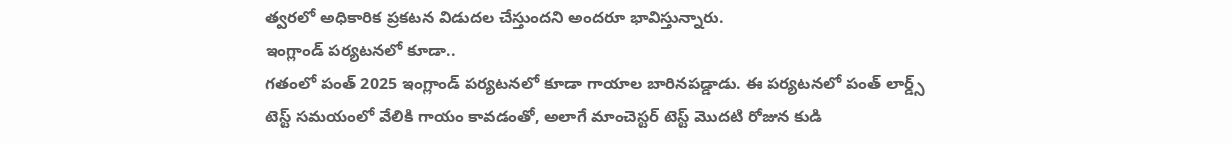త్వరలో అధికారిక ప్రకటన విడుదల చేస్తుందని అందరూ భావిస్తున్నారు.
ఇంగ్లాండ్ పర్యటనలో కూడా..
గతంలో పంత్ 2025 ఇంగ్లాండ్ పర్యటనలో కూడా గాయాల బారినపడ్డాడు. ఈ పర్యటనలో పంత్ లార్డ్స్ టెస్ట్ సమయంలో వేలికి గాయం కావడంతో, అలాగే మాంచెస్టర్ టెస్ట్ మొదటి రోజున కుడి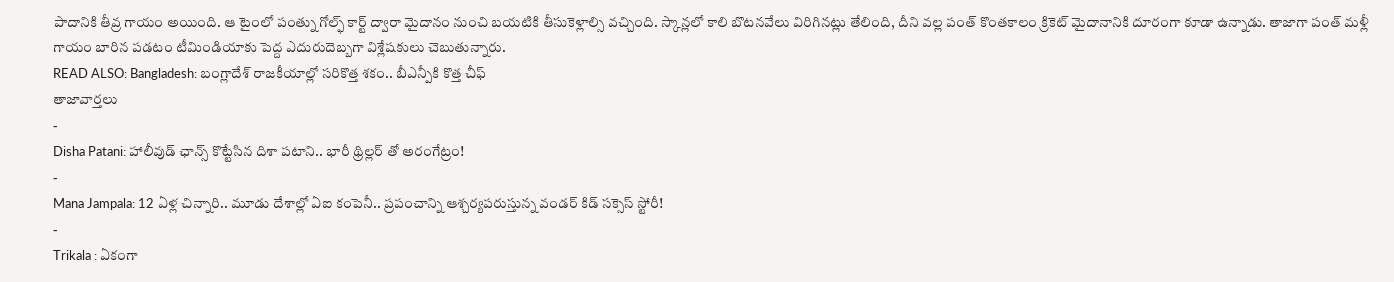పాదానికి తీవ్ర గాయం అయింది. ఆ టైంలో పంత్ను గోల్ఫ్ కార్ట్ ద్వారా మైదానం నుంచి బయటికి తీసుకెళ్లాల్సి వచ్చింది. స్కాన్లలో కాలి బొటనవేలు విరిగినట్లు తేలింది, దీని వల్ల పంత్ కొంతకాలం క్రికెట్ మైదానానికి దూరంగా కూడా ఉన్నాడు. తాజాగా పంత్ మళ్లీ గాయం బారిన పడటం టీమిండియాకు పెద్ద ఎదురుదెబ్బగా విశ్లేషకులు చెబుతున్నారు.
READ ALSO: Bangladesh: బంగ్లాదేశ్ రాజకీయాల్లో సరికొత్త శకం.. బీఎన్పీకి కొత్త చీఫ్
తాజావార్తలు
-
Disha Patani: హాలీవుడ్ ఛాన్స్ కొట్టేసిన దిశా పటాని.. భారీ థ్రిల్లర్ తో అరంగేట్రం!
-
Mana Jampala: 12 ఏళ్ల చిన్నారి.. మూడు దేశాల్లో ఏఐ కంపెనీ.. ప్రపంచాన్ని ఆశ్చర్యపరుస్తున్న వండర్ కిడ్ సక్సెస్ స్టోరీ!
-
Trikala : ఏకంగా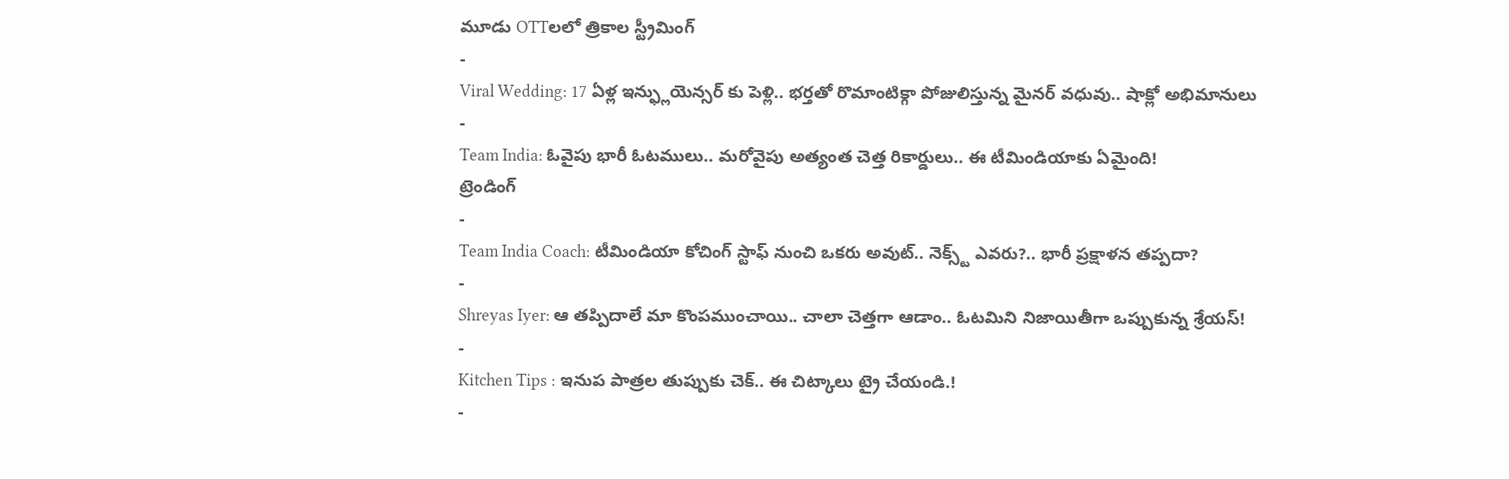మూడు OTTలలో త్రికాల స్ట్రీమింగ్
-
Viral Wedding: 17 ఏళ్ల ఇన్ఫ్లుయెన్సర్ కు పెళ్లి.. భర్తతో రొమాంటిక్గా పోజులిస్తున్న మైనర్ వధువు.. షాక్లో అభిమానులు
-
Team India: ఓవైపు భారీ ఓటములు.. మరోవైపు అత్యంత చెత్త రికార్డులు.. ఈ టీమిండియాకు ఏమైంది!
ట్రెండింగ్
-
Team India Coach: టీమిండియా కోచింగ్ స్టాఫ్ నుంచి ఒకరు అవుట్.. నెక్స్ట్ ఎవరు?.. భారీ ప్రక్షాళన తప్పదా?
-
Shreyas Iyer: ఆ తప్పిదాలే మా కొంపముంచాయి.. చాలా చెత్తగా ఆడాం.. ఓటమిని నిజాయితీగా ఒప్పుకున్న శ్రేయస్!
-
Kitchen Tips : ఇనుప పాత్రల తుప్పుకు చెక్.. ఈ చిట్కాలు ట్రై చేయండి.!
-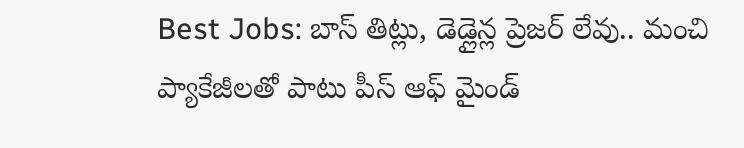Best Jobs: బాస్ తిట్లు, డెడ్లైన్ల ప్రెజర్ లేవు.. మంచి ప్యాకేజీలతో పాటు పీస్ ఆఫ్ మైండ్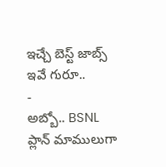ఇచ్చే బెస్ట్ జాబ్స్ ఇవే గురూ..
-
అబ్బో.. BSNL ప్లాన్ మాములుగా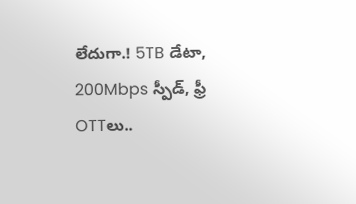లేదుగా.! 5TB డేటా, 200Mbps స్పీడ్, ఫ్రీ OTTలు..